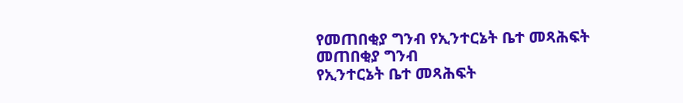የመጠበቂያ ግንብ የኢንተርኔት ቤተ መጻሕፍት
መጠበቂያ ግንብ
የኢንተርኔት ቤተ መጻሕፍት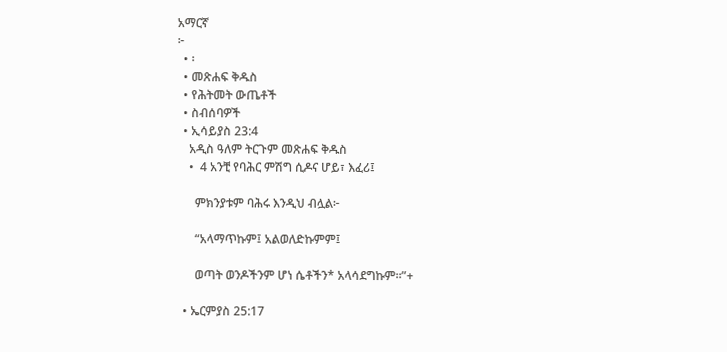አማርኛ
፦
  • ፡
  • መጽሐፍ ቅዱስ
  • የሕትመት ውጤቶች
  • ስብሰባዎች
  • ኢሳይያስ 23:4
    አዲስ ዓለም ትርጉም መጽሐፍ ቅዱስ
    •  4 አንቺ የባሕር ምሽግ ሲዶና ሆይ፣ እፈሪ፤

      ምክንያቱም ባሕሩ እንዲህ ብሏል፦

      “አላማጥኩም፤ አልወለድኩምም፤

      ወጣት ወንዶችንም ሆነ ሴቶችን* አላሳደግኩም።”+

  • ኤርምያስ 25:17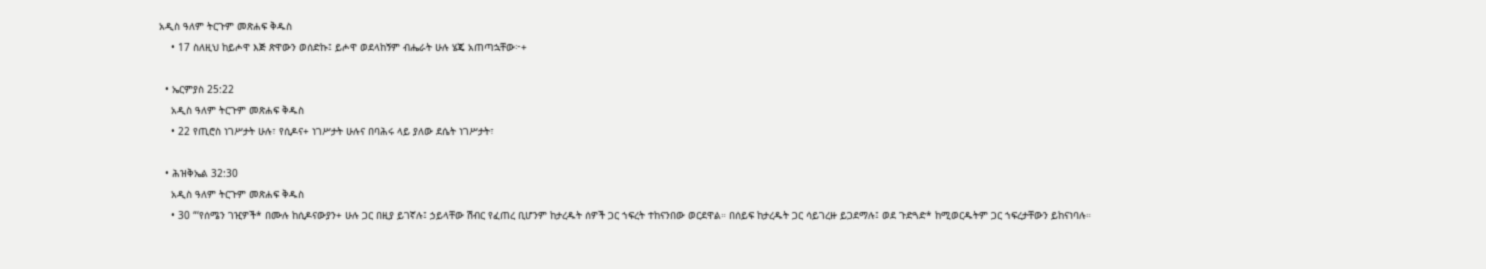አዲስ ዓለም ትርጉም መጽሐፍ ቅዱስ
    • 17 ስለዚህ ከይሖዋ እጅ ጽዋውን ወሰድኩ፤ ይሖዋ ወደላከኝም ብሔራት ሁሉ ሄጄ አጠጣኋቸው፦+

  • ኤርምያስ 25:22
    አዲስ ዓለም ትርጉም መጽሐፍ ቅዱስ
    • 22 የጢሮስ ነገሥታት ሁሉ፣ የሲዶና+ ነገሥታት ሁሉና በባሕሩ ላይ ያለው ደሴት ነገሥታት፣

  • ሕዝቅኤል 32:30
    አዲስ ዓለም ትርጉም መጽሐፍ ቅዱስ
    • 30 “‘የሰሜን ገዢዎች* በሙሉ ከሲዶናውያን+ ሁሉ ጋር በዚያ ይገኛሉ፤ ኃይላቸው ሽብር የፈጠረ ቢሆንም ከታረዱት ሰዎች ጋር ኀፍረት ተከናንበው ወርደዋል። በሰይፍ ከታረዱት ጋር ሳይገረዙ ይጋደማሉ፤ ወደ ጉድጓድ* ከሚወርዱትም ጋር ኀፍረታቸውን ይከናነባሉ።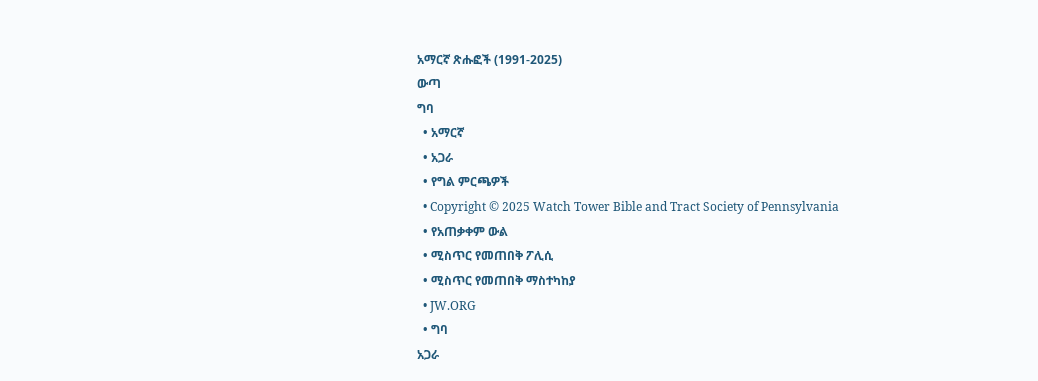አማርኛ ጽሑፎች (1991-2025)
ውጣ
ግባ
  • አማርኛ
  • አጋራ
  • የግል ምርጫዎች
  • Copyright © 2025 Watch Tower Bible and Tract Society of Pennsylvania
  • የአጠቃቀም ውል
  • ሚስጥር የመጠበቅ ፖሊሲ
  • ሚስጥር የመጠበቅ ማስተካከያ
  • JW.ORG
  • ግባ
አጋራ